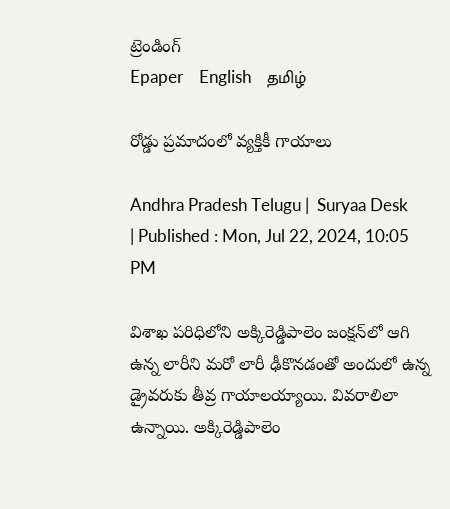ట్రెండింగ్
Epaper    English    தமிழ்

రోడ్డు ప్రమాదంలో వ్యక్తికీ గాయాలు

Andhra Pradesh Telugu |  Suryaa Desk  | Published : Mon, Jul 22, 2024, 10:05 PM

విశాఖ పరిధిలోని అక్కిరెడ్డిపాలెం జంక్షన్‌లో ఆగి ఉన్న లారీని మరో లారీ ఢీకొనడంతో అందులో ఉన్న డ్రైవరుకు తీవ్ర గాయాలయ్యాయి. వివరాలిలా ఉన్నాయి. అక్కిరెడ్డిపాలెం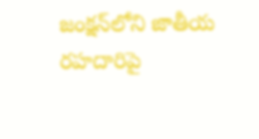జంక్షన్‌లోని జాతీయ రహదారిపై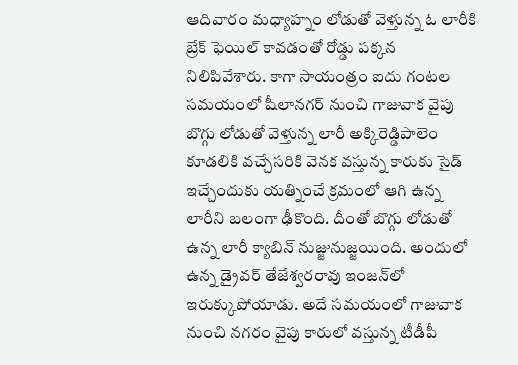ఆదివారం మధ్యాహ్నం లోడుతో వెళ్తున్న ఓ లారీకి బ్రేక్‌ ఫెయిల్‌ కావడంతో రోడ్డు పక్కన నిలిపివేశారు. కాగా సాయంత్రం ఐదు గంటల సమయంలో షీలానగర్‌ నుంచి గాజువాక వైపు బొగ్గు లోడుతో వెళ్తున్న లారీ అక్కిరెడ్డిపాలెం కూడలికి వచ్చేసరికి వెనక వస్తున్న కారుకు సైడ్‌ ఇచ్చేందుకు యత్నించే క్రమంలో ఆగి ఉన్న లారీని బలంగా ఢీకొంది. దీంతో బొగ్గు లోడుతో ఉన్న లారీ క్యాబిన్‌ నుజ్జునుజ్జయింది. అందులో ఉన్న డ్రైవర్‌ తేజేశ్వరరావు ఇంజన్‌లో ఇరుక్కుపోయాడు. అదే సమయంలో గాజువాక నుంచి నగరం వైపు కారులో వస్తున్న టీడీపీ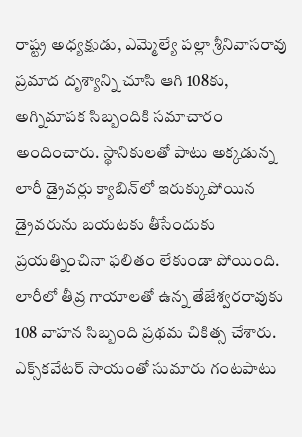రాష్ట్ర అధ్యక్షుడు, ఎమ్మెల్యే పల్లా శ్రీనివాసరావు ప్రమాద దృశ్యాన్ని చూసి ఆగి 108కు, అగ్నిమాపక సిబ్బందికి సమాచారం అందించారు. స్థానికులతో పాటు అక్కడున్న లారీ డ్రైవర్లు క్యాబిన్‌లో ఇరుక్కుపోయిన డ్రైవరును బయటకు తీసేందుకు ప్రయత్నించినా ఫలితం లేకుండా పోయింది. లారీలో తీవ్ర గాయాలతో ఉన్న తేజేశ్వరరావుకు 108 వాహన సిబ్బంది ప్రథమ చికిత్స చేశారు. ఎక్స్‌కవేటర్‌ సాయంతో సుమారు గంటపాటు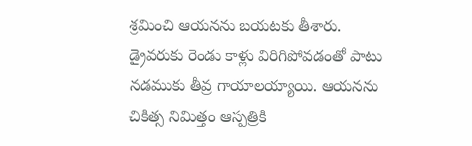శ్రమించి ఆయనను బయటకు తీశారు. డ్రైవరుకు రెండు కాళ్లు విరిగిపోవడంతో పాటు నడముకు తీవ్ర గాయాలయ్యాయి. ఆయనను చికిత్స నిమిత్తం ఆస్పత్రికి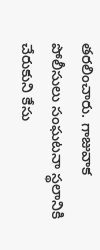తరలించారు. గాజువాక పోలీసులు సంఘటనా స్థలానికి చేరుకుని కేసు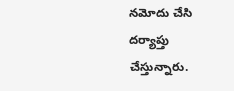నమోదు చేసి దర్యాప్తు చేస్తున్నారు.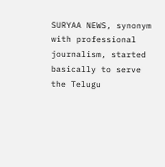SURYAA NEWS, synonym with professional journalism, started basically to serve the Telugu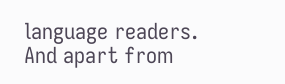language readers. And apart from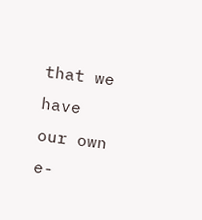that we have our own e-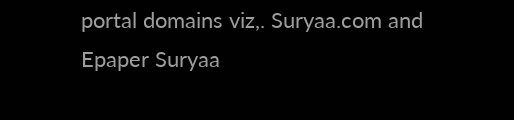portal domains viz,. Suryaa.com and Epaper Suryaa